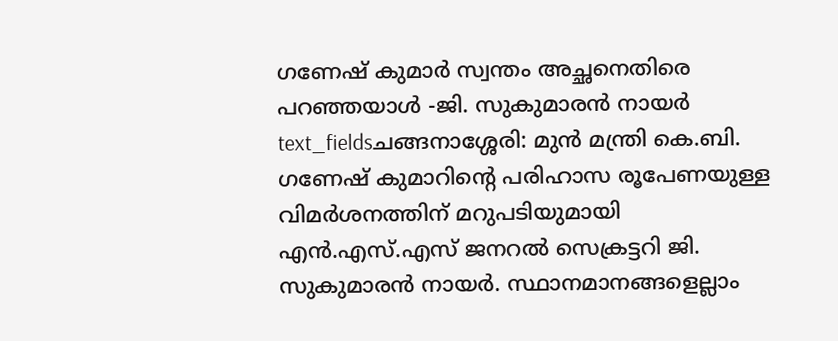ഗണേഷ് കുമാർ സ്വന്തം അച്ഛനെതിരെ പറഞ്ഞയാൾ -ജി. സുകുമാരൻ നായർ
text_fieldsചങ്ങനാശ്ശേരി: മുൻ മന്ത്രി കെ.ബി. ഗണേഷ് കുമാറിന്റെ പരിഹാസ രൂപേണയുള്ള വിമർശനത്തിന് മറുപടിയുമായി എൻ.എസ്.എസ് ജനറൽ സെക്രട്ടറി ജി. സുകുമാരൻ നായർ. സ്ഥാനമാനങ്ങളെല്ലാം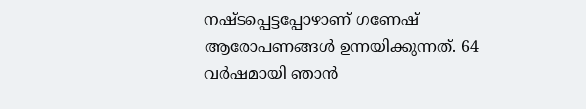നഷ്ടപ്പെട്ടപ്പോഴാണ് ഗണേഷ് ആരോപണങ്ങൾ ഉന്നയിക്കുന്നത്. 64 വർഷമായി ഞാൻ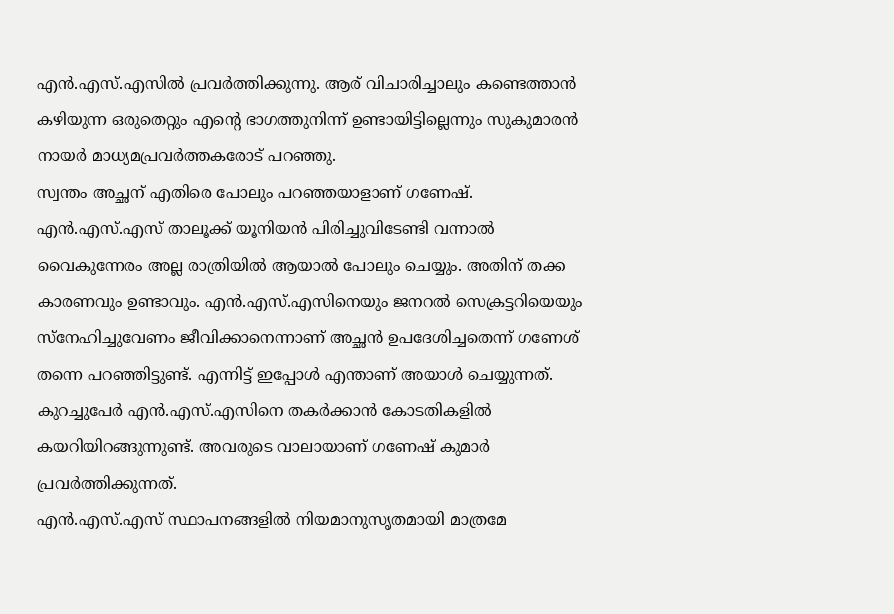എൻ.എസ്.എസിൽ പ്രവർത്തിക്കുന്നു. ആര് വിചാരിച്ചാലും കണ്ടെത്താൻ കഴിയുന്ന ഒരുതെറ്റും എന്റെ ഭാഗത്തുനിന്ന് ഉണ്ടായിട്ടില്ലെന്നും സുകുമാരൻ നായർ മാധ്യമപ്രവർത്തകരോട് പറഞ്ഞു.
സ്വന്തം അച്ഛന് എതിരെ പോലും പറഞ്ഞയാളാണ് ഗണേഷ്. എൻ.എസ്.എസ് താലൂക്ക് യൂനിയൻ പിരിച്ചുവിടേണ്ടി വന്നാൽ വൈകുന്നേരം അല്ല രാത്രിയിൽ ആയാൽ പോലും ചെയ്യും. അതിന് തക്ക കാരണവും ഉണ്ടാവും. എൻ.എസ്.എസിനെയും ജനറൽ സെക്രട്ടറിയെയും സ്നേഹിച്ചുവേണം ജീവിക്കാനെന്നാണ് അച്ഛൻ ഉപദേശിച്ചതെന്ന് ഗണേശ് തന്നെ പറഞ്ഞിട്ടുണ്ട്. എന്നിട്ട് ഇപ്പോൾ എന്താണ് അയാൾ ചെയ്യുന്നത്. കുറച്ചുപേർ എൻ.എസ്.എസിനെ തകർക്കാൻ കോടതികളിൽ കയറിയിറങ്ങുന്നുണ്ട്. അവരുടെ വാലായാണ് ഗണേഷ് കുമാർ പ്രവർത്തിക്കുന്നത്.
എൻ.എസ്.എസ് സ്ഥാപനങ്ങളിൽ നിയമാനുസൃതമായി മാത്രമേ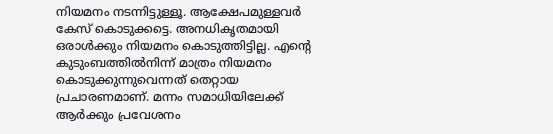നിയമനം നടന്നിട്ടുള്ളൂ. ആക്ഷേപമുള്ളവർ കേസ് കൊടുക്കട്ടെ. അനധികൃതമായി ഒരാൾക്കും നിയമനം കൊടുത്തിട്ടില്ല. എന്റെ കുടുംബത്തിൽനിന്ന് മാത്രം നിയമനം കൊടുക്കുന്നുവെന്നത് തെറ്റായ പ്രചാരണമാണ്. മന്നം സമാധിയിലേക്ക് ആർക്കും പ്രവേശനം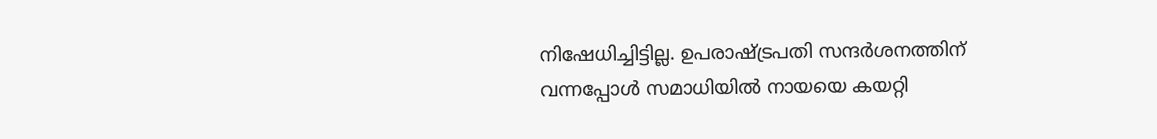നിഷേധിച്ചിട്ടില്ല. ഉപരാഷ്ട്രപതി സന്ദർശനത്തിന് വന്നപ്പോൾ സമാധിയിൽ നായയെ കയറ്റി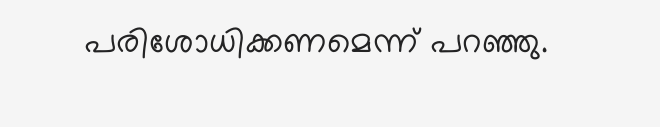പരിശോധിക്കണമെന്ന് പറഞ്ഞു.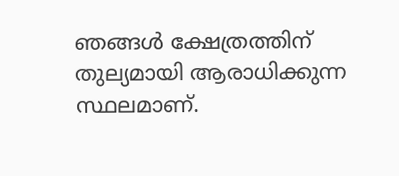ഞങ്ങൾ ക്ഷേത്രത്തിന് തുല്യമായി ആരാധിക്കുന്ന സ്ഥലമാണ്.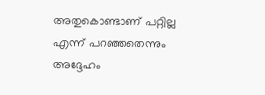അതുകൊണ്ടാണ് പറ്റില്ല എന്ന് പറഞ്ഞതെന്നും അദ്ദേഹം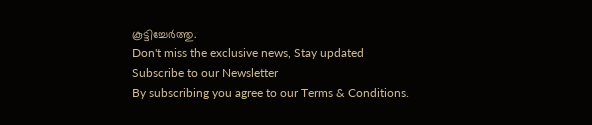കൂട്ടിച്ചേർത്തു.
Don't miss the exclusive news, Stay updated
Subscribe to our Newsletter
By subscribing you agree to our Terms & Conditions.